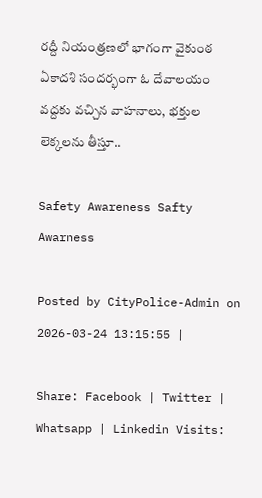రద్దీ నియంత్రణలో భాగంగా వైకుంఠ ఏకాదశి సందర్భంగా ఓ దేవాలయం వద్దకు వచ్చిన వాహనాలు, భక్తుల లెక్కలను తీస్తూ..

Safety Awareness Safty Awarness

Posted by CityPolice-Admin on 2026-03-24 13:15:55 |

Share: Facebook | Twitter | Whatsapp | Linkedin Visits: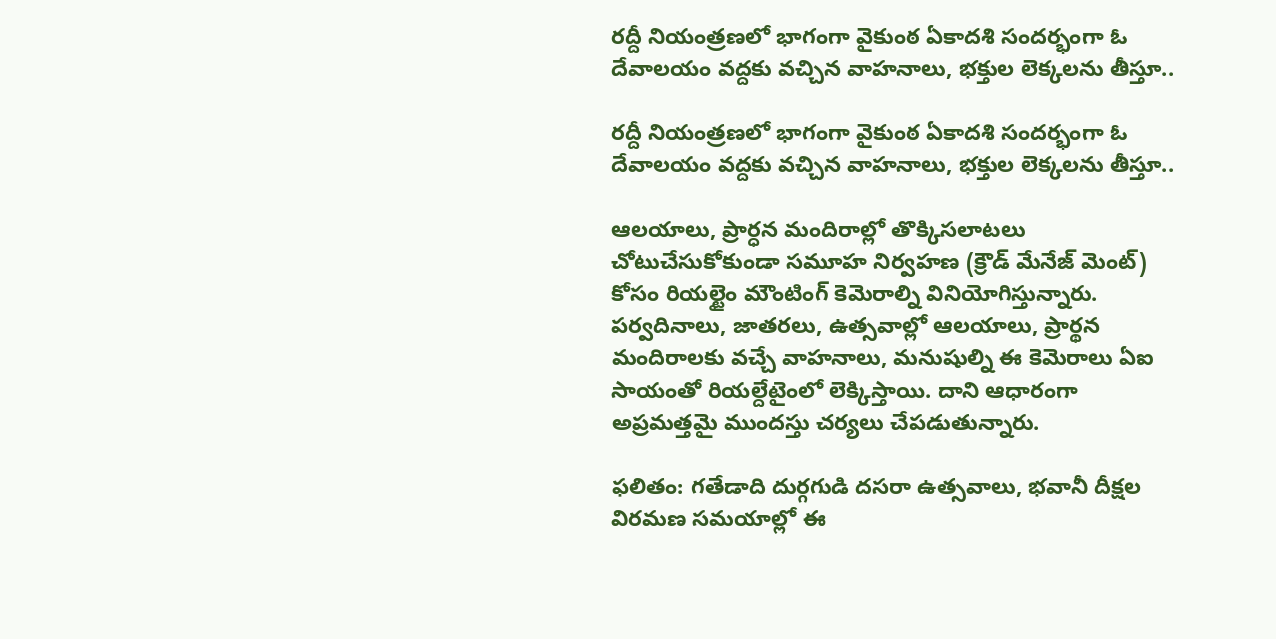రద్దీ నియంత్రణలో భాగంగా వైకుంఠ ఏకాదశి సందర్భంగా ఓ దేవాలయం వద్దకు వచ్చిన వాహనాలు, భక్తుల లెక్కలను తీస్తూ..

రద్దీ నియంత్రణలో భాగంగా వైకుంఠ ఏకాదశి సందర్భంగా ఓ దేవాలయం వద్దకు వచ్చిన వాహనాలు, భక్తుల లెక్కలను తీస్తూ..

ఆలయాలు, ప్రార్ధన మందిరాల్లో తొక్కిసలాటలు చోటుచేసుకోకుండా సమూహ నిర్వహణ (క్రౌడ్ మేనేజ్ మెంట్) కోసం రియల్టైం మౌంటింగ్ కెమెరాల్ని వినియోగిస్తున్నారు. పర్వదినాలు, జాతరలు, ఉత్సవాల్లో ఆలయాలు, ప్రార్థన మందిరాలకు వచ్చే వాహనాలు, మనుషుల్ని ఈ కెమెరాలు ఏఐ సాయంతో రియల్దేటైంలో లెక్కిస్తాయి. దాని ఆధారంగా అప్రమత్తమై ముందస్తు చర్యలు చేపడుతున్నారు.

ఫలితం: గతేడాది దుర్గగుడి దసరా ఉత్సవాలు, భవానీ దీక్షల విరమణ సమయాల్లో ఈ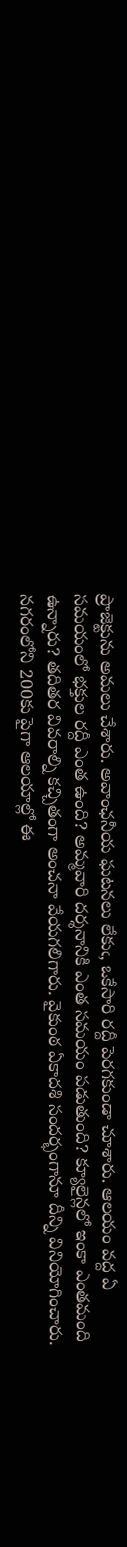ప్రాజెక్టును అమలు చేశారు. అవాంఛనీయ ఘటనలు లేకుఁ, ఒకేసారి రద్దీ పెరగకుండా చూశారు. ఆలయం వద్ద ఏ సమయంలో భక్తుల రద్దీ ఎంత ఉంది? అమ్మవారి దర్శనానికి ఎంత సమయం పడుతుంది? క్యూలైన్లలో ఇంకా ఎంతమంది ఉన్నారు? తదితర వివరాల్ని కచ్చితంగా అంచనా వేయగలిగారు. వైకుంఠ ఏకాదశి సందర్భంగానూ దీన్ని వినియోగించారు. నగరంలోని 200కు పైగా ఆలయాల్లో ఈ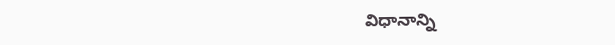విధానాన్ని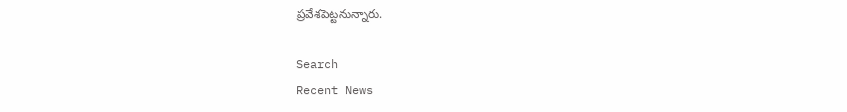ప్రవేశపెట్టనున్నారు.

Search
Recent News